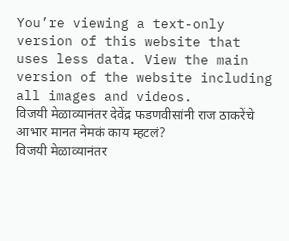You’re viewing a text-only version of this website that uses less data. View the main version of the website including all images and videos.
विजयी मेळाव्यानंतर देवेंद्र फडणवीसांनी राज ठाकरेंचे आभार मानत नेमकं काय म्हटलं?
विजयी मेळाव्यानंतर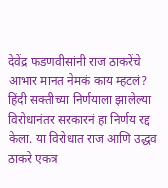देवेंद्र फडणवीसांनी राज ठाकरेंचे आभार मानत नेमकं काय म्हटलं?
हिंदी सक्तीच्या निर्णयाला झालेल्या विरोधानंतर सरकारनं हा निर्णय रद्द केला. या विरोधात राज आणि उद्धव ठाकरे एकत्र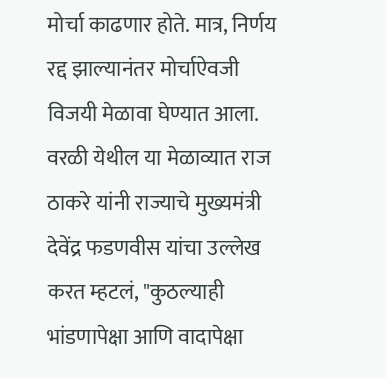मोर्चा काढणार होते. मात्र, निर्णय रद्द झाल्यानंतर मोर्चाऐवजी विजयी मेळावा घेण्यात आला.
वरळी येथील या मेळाव्यात राज ठाकरे यांनी राज्याचे मुख्यमंत्री देवेंद्र फडणवीस यांचा उल्लेख करत म्हटलं, "कुठल्याही भांडणापेक्षा आणि वादापेक्षा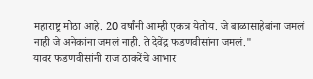महाराष्ट्र मोठा आहे. 20 वर्षांनी आम्ही एकत्र येतोय. जे बाळासाहेबांना जमलं नाही जे अनेकांना जमलं नाही. ते देवेंद्र फडणवीसांना जमलं."
यावर फडणवीसांनी राज ठाकरेंचे आभार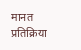मानत प्रतिक्रिया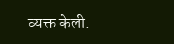व्यक्त केली.